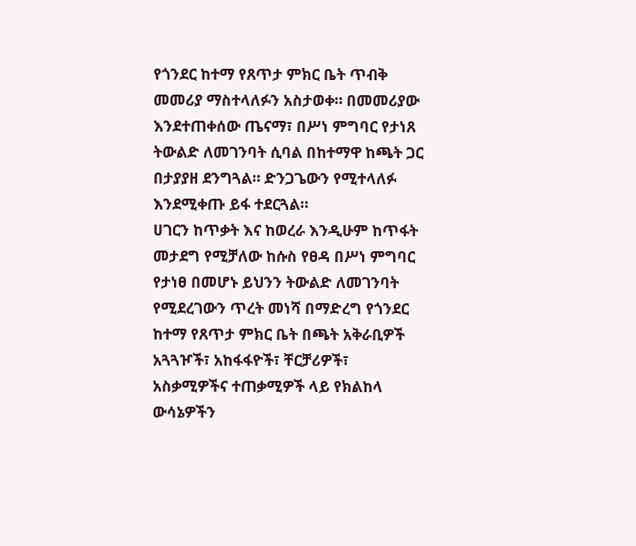የጎንደር ከተማ የጸጥታ ምክር ቤት ጥብቅ መመሪያ ማስተላለፉን አስታወቀ። በመመሪያው እንደተጠቀሰው ጤናማ፣ በሥነ ምግባር የታነጸ ትውልድ ለመገንባት ሲባል በከተማዋ ከጫት ጋር በታያያዘ ደንግጓል። ድንጋጌውን የሚተላለፉ እንደሚቀጡ ይፋ ተደርጓል።
ሀገርን ከጥቃት እና ከወረራ እንዲሁም ከጥፋት መታደግ የሚቻለው ከሱስ የፀዳ በሥነ ምግባር የታነፀ በመሆኑ ይህንን ትውልድ ለመገንባት የሚደረገውን ጥረት መነሻ በማድረግ የጎንደር ከተማ የጸጥታ ምክር ቤት በጫት አቅራቢዎች አጓጓዦች፣ አከፋፋዮች፣ ቸርቻሪዎች፣ አስቃሚዎችና ተጠቃሚዎች ላይ የክልከላ ውሳኔዎችን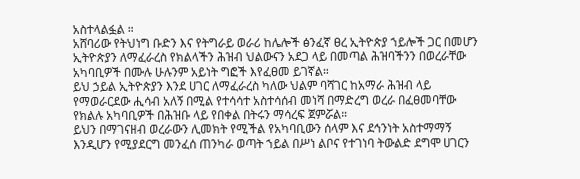አስተላልፏል ።
አሸባሪው የትህነግ ቡድን እና የትግራይ ወራሪ ከሌሎች ፅንፈኛ ፀረ ኢትዮጵያ ኀይሎች ጋር በመሆን ኢትዮጵያን ለማፈራረስ የክልላችን ሕዝብ ህልውናን አደጋ ላይ በመጣል ሕዝባችንን በወረራቸው አካባቢዎች በሙሉ ሁሉንም አይነት ግፎች እየፈፀመ ይገኛል።
ይህ ኃይል ኢትዮጵያን እንደ ሀገር ለማፈራረስ ካለው ህልም ባሻገር ከአማራ ሕዝብ ላይ የማወራርደው ሒሳብ አለኝ በሚል የተሳሳተ አስተሳሰብ መነሻ በማድረግ ወረራ በፈፀመባቸው የክልሉ አካባቢዎች በሕዝቡ ላይ የበቀል በትሩን ማሳረፍ ጀምሯል።
ይህን በማገናዘብ ወረራውን ሊመክት የሚችል የአካባቢውን ሰላም እና ደኅንነት አስተማማኝ እንዲሆን የሚያደርግ መንፈሰ ጠንካራ ወጣት ኀይል በሥነ ልቦና የተገነባ ትውልድ ደግሞ ሀገርን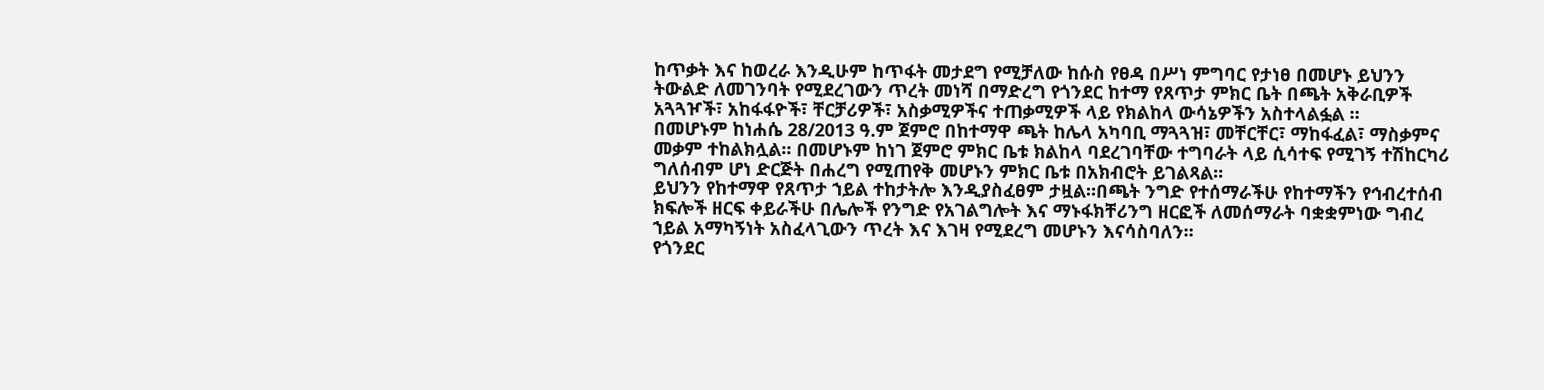ከጥቃት እና ከወረራ እንዲሁም ከጥፋት መታደግ የሚቻለው ከሱስ የፀዳ በሥነ ምግባር የታነፀ በመሆኑ ይህንን ትውልድ ለመገንባት የሚደረገውን ጥረት መነሻ በማድረግ የጎንደር ከተማ የጸጥታ ምክር ቤት በጫት አቅራቢዎች አጓጓዦች፣ አከፋፋዮች፣ ቸርቻሪዎች፣ አስቃሚዎችና ተጠቃሚዎች ላይ የክልከላ ውሳኔዎችን አስተላልፏል ።
በመሆኑም ከነሐሴ 28/2013 ዓ.ም ጀምሮ በከተማዋ ጫት ከሌላ አካባቢ ማጓጓዝ፣ መቸርቸር፣ ማከፋፈል፣ ማስቃምና መቃም ተከልክሏል። በመሆኑም ከነገ ጀምሮ ምክር ቤቱ ክልከላ ባደረገባቸው ተግባራት ላይ ሲሳተፍ የሚገኝ ተሽከርካሪ ግለሰብም ሆነ ድርጅት በሐረግ የሚጠየቅ መሆኑን ምክር ቤቱ በአክብሮት ይገልጻል።
ይህንን የከተማዋ የጸጥታ ኀይል ተከታትሎ እንዲያስፈፀም ታዟል።በጫት ንግድ የተሰማራችሁ የከተማችን የኅብረተሰብ ክፍሎች ዘርፍ ቀይራችሁ በሌሎች የንግድ የአገልግሎት እና ማኑፋክቸሪንግ ዘርፎች ለመሰማራት ባቋቋምነው ግብረ ኀይል አማካኝነት አስፈላጊውን ጥረት እና እገዛ የሚደረግ መሆኑን እናሳስባለን።
የጎንደር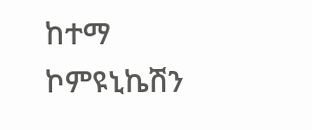ከተማ ኮምዩኒኬሽን